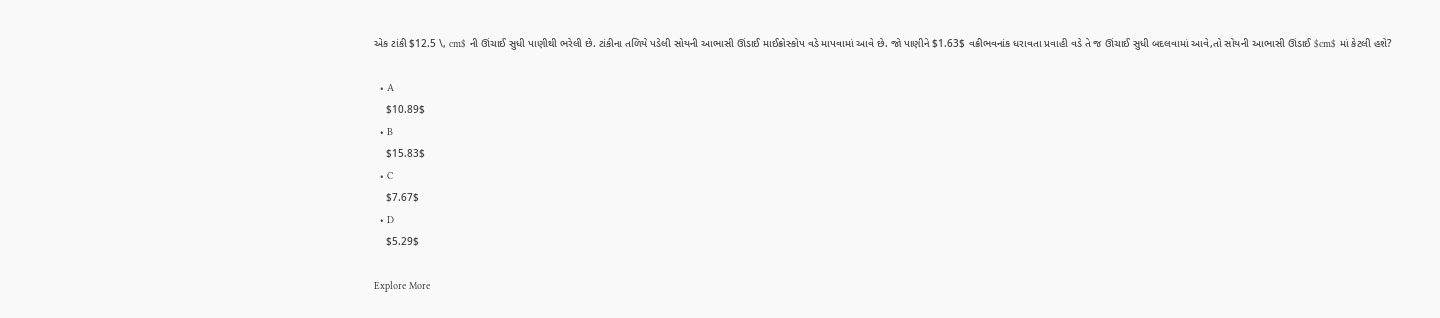એક ટાંકી $12.5 \, cm$ ની ઊંચાઈ સુધી પાણીથી ભરેલી છે. ટાંકીના તળિયે પડેલી સોયની આભાસી ઊંડાઈ માઈક્રોસ્કોપ વડે માપવામાં આવે છે. જો પાણીને $1.63$ વક્રીભવનાંક ધરાવતા પ્રવાહી વડે તે જ ઊંચાઈ સુધી બદલવામાં આવે,તો સોયની આભાસી ઊંડાઈ $cm$ માં કેટલી હશે?

  • A
    $10.89$
  • B
    $15.83$
  • C
    $7.67$
  • D
    $5.29$

Explore More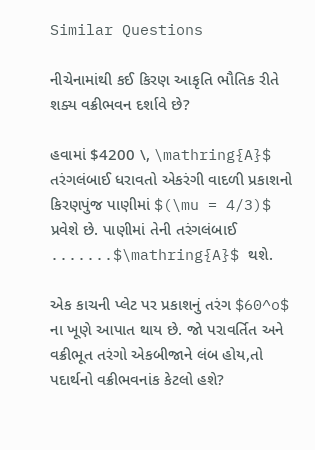Similar Questions

નીચેનામાંથી કઈ કિરણ આકૃતિ ભૌતિક રીતે શક્ય વક્રીભવન દર્શાવે છે?

હવામાં $4200 \, \mathring{A}$ તરંગલંબાઈ ધરાવતો એકરંગી વાદળી પ્રકાશનો કિરણપુંજ પાણીમાં $(\mu = 4/3)$ પ્રવેશે છે. પાણીમાં તેની તરંગલંબાઈ .......$\mathring{A}$ થશે.

એક કાચની પ્લેટ પર પ્રકાશનું તરંગ $60^o$ ના ખૂણે આપાત થાય છે. જો પરાવર્તિત અને વક્રીભૂત તરંગો એકબીજાને લંબ હોય,તો પદાર્થનો વક્રીભવનાંક કેટલો હશે?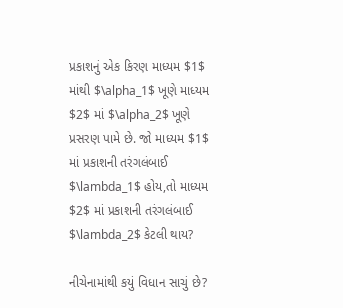પ્રકાશનું એક કિરણ માધ્યમ $1$ માંથી $\alpha_1$ ખૂણે માધ્યમ $2$ માં $\alpha_2$ ખૂણે પ્રસરણ પામે છે. જો માધ્યમ $1$ માં પ્રકાશની તરંગલંબાઈ $\lambda_1$ હોય,તો માધ્યમ $2$ માં પ્રકાશની તરંગલંબાઈ $\lambda_2$ કેટલી થાય?

નીચેનામાંથી કયું વિધાન સાચું છે?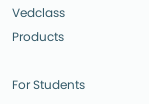Vedclass Products

For Students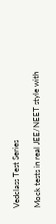Vedclass Test Series

Mock tests in real JEE/NEET style with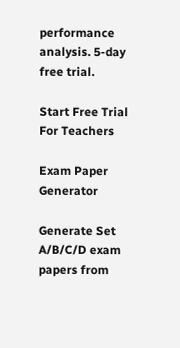performance analysis. 5-day free trial.

Start Free Trial
For Teachers

Exam Paper Generator

Generate Set A/B/C/D exam papers from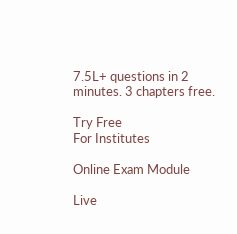7.5L+ questions in 2 minutes. 3 chapters free.

Try Free
For Institutes

Online Exam Module

Live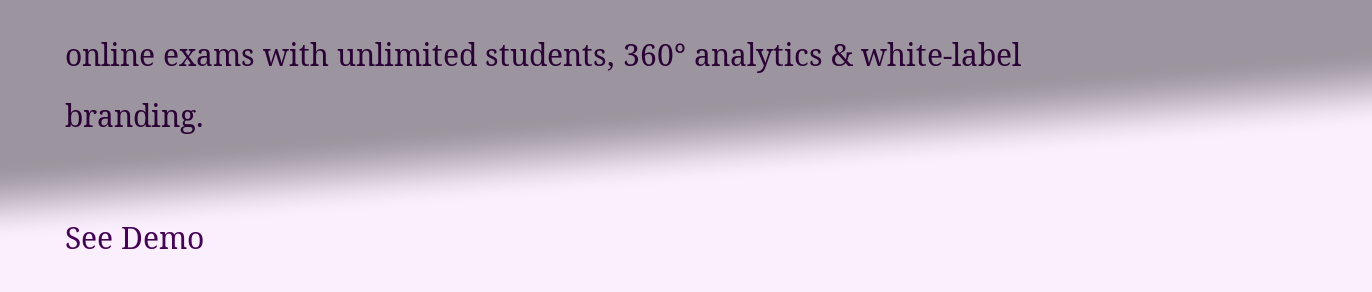online exams with unlimited students, 360° analytics & white-label branding.

See Demo